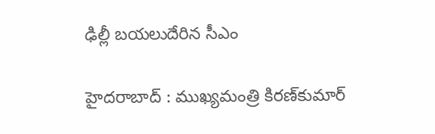ఢిల్లీ బయలుదేరిన సీఎం

హైదరాబాద్‌ : ముఖ్యమంత్రి కిరణ్‌కుమార్‌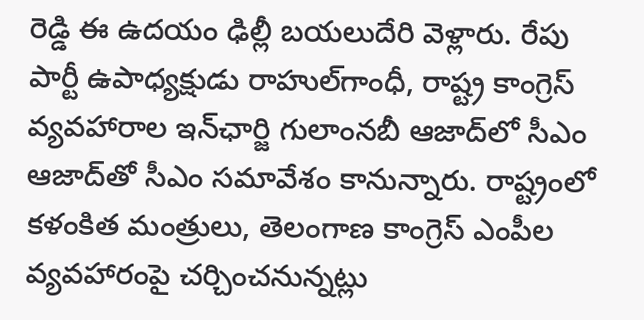రెడ్డి ఈ ఉదయం ఢిల్లీ బయలుదేరి వెళ్లారు. రేపు పార్టీ ఉపాధ్యక్షుడు రాహుల్‌గాంధీ, రాష్ట్ర కాంగ్రెస్‌ వ్యవహారాల ఇన్‌ఛార్జి గులాంనబీ ఆజాద్‌లో సీఎం ఆజాద్‌తో సీఎం సమావేశం కానున్నారు. రాష్ట్రంలో కళంకిత మంత్రులు, తెలంగాణ కాంగ్రెస్‌ ఎంపీల వ్యవహారంపై చర్చించనున్నట్లు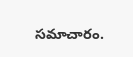సమాచారం.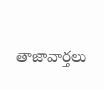తాజావార్తలు